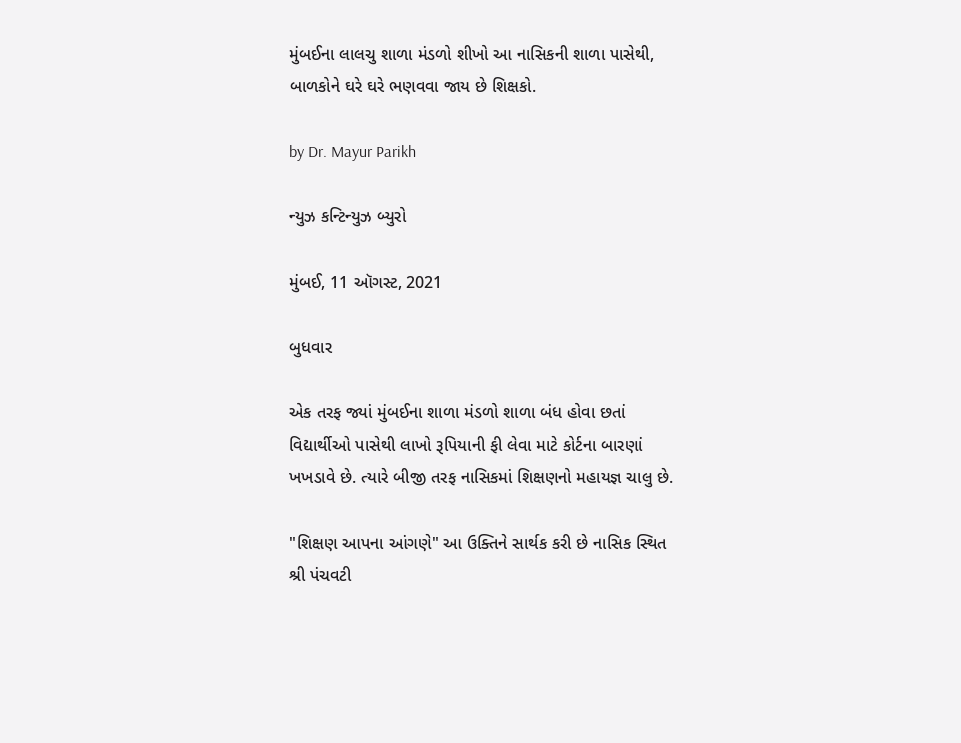મુંબઈના લાલચુ શાળા મંડળો શીખો આ નાસિકની શાળા પાસેથી, બાળકોને ઘરે ઘરે ભણવવા જાય છે શિક્ષકો.

by Dr. Mayur Parikh

ન્યુઝ કન્ટિન્યુઝ બ્યુરો

મુંબઈ, 11 ઑગસ્ટ, 2021

બુધવાર

એક તરફ જ્યાં મુંબઈના શાળા મંડળો શાળા બંધ હોવા છતાં વિદ્યાર્થીઓ પાસેથી લાખો રૂપિયાની ફી લેવા માટે કોર્ટના બારણાં ખખડાવે છે. ત્યારે બીજી તરફ નાસિકમાં શિક્ષણનો મહાયજ્ઞ ચાલુ છે.

"શિક્ષણ આપના આંગણે" આ ઉક્તિને સાર્થક કરી છે નાસિક સ્થિત શ્રી પંચવટી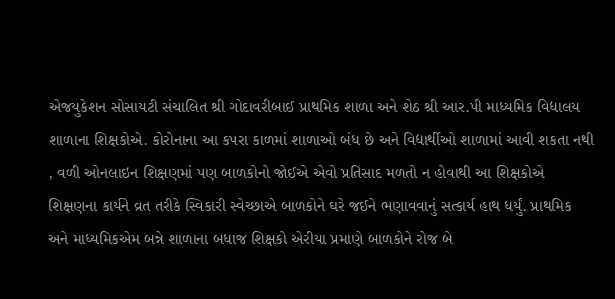એજયુકેશન સોસાયટી સંચાલિત શ્રી ગોદાવરીબાઈ પ્રાથમિક શાળા અને શેઠ શ્રી આર.પી માધ્યમિક વિદ્યાલય શાળાના શિક્ષકોએ. કોરોનાના આ કપરા કાળમાં શાળાઓ બંધ છે અને વિદ્યાર્થીઓ શાળામાં આવી શકતા નથી , વળી ઓનલાઇન શિક્ષણમાં પણ બાળકોનો જોઈએ એવો પ્રતિસાદ મળતો ન હોવાથી આ શિક્ષકોએ શિક્ષણના કાર્યને વ્રત તરીકે સ્વિકારી સ્વેચ્છાએ બાળકોને ઘરે જઈને ભણાવવાનું સત્કાર્ય હાથ ધર્યું. પ્રાથમિક અને માધ્યમિકએમ બન્ને શાળાના બધાજ શિક્ષકો એરીયા પ્રમાણે બાળકોને રોજ બે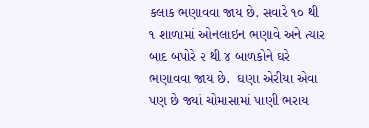કલાક ભણાવવા જાય છે. સવારે ૧૦ થી ૧ શાળામાં ઓનલાઇન ભણાવે અને ત્યાર બાદ બપોરે ૨ થી ૪ બાળકોને ઘરે ભણાવવા જાય છે.  ઘણા એરીયા એવા પણ છે જ્યાં ચોમાસામાં પાણી ભરાય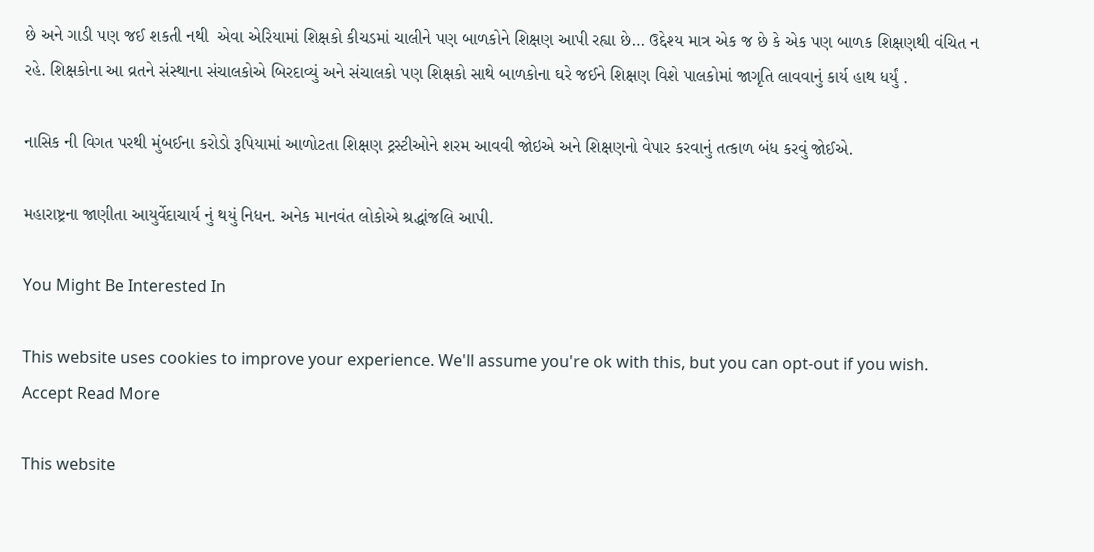છે અને ગાડી પણ જઈ શકતી નથી  એવા એરિયામાં શિક્ષકો કીચડમાં ચાલીને પણ બાળકોને શિક્ષણ આપી રહ્યા છે… ઉદ્દેશ્ય માત્ર એક જ છે કે એક પણ બાળક શિક્ષણથી વંચિત ન રહે. શિક્ષકોના આ વ્રતને સંસ્થાના સંચાલકોએ બિરદાવ્યું અને સંચાલકો પણ શિક્ષકો સાથે બાળકોના ઘરે જઈને શિક્ષણ વિશે પાલકોમાં જાગૃતિ લાવવાનું કાર્ય હાથ ધર્યું .

નાસિક ની વિગત પરથી મુંબઈના કરોડો રૂપિયામાં આળોટતા શિક્ષણ ટ્રસ્ટીઓને શરમ આવવી જોઇએ અને શિક્ષણનો વેપાર કરવાનું તત્કાળ બંધ કરવું જોઈએ.

મહારાષ્ટ્રના જાણીતા આયુર્વેદાચાર્ય નું થયું નિધન. અનેક માનવંત લોકોએ શ્રદ્ધાંજલિ આપી.

You Might Be Interested In

This website uses cookies to improve your experience. We'll assume you're ok with this, but you can opt-out if you wish. Accept Read More

This website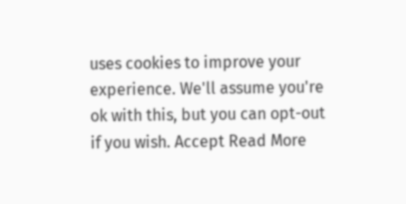uses cookies to improve your experience. We'll assume you're ok with this, but you can opt-out if you wish. Accept Read More